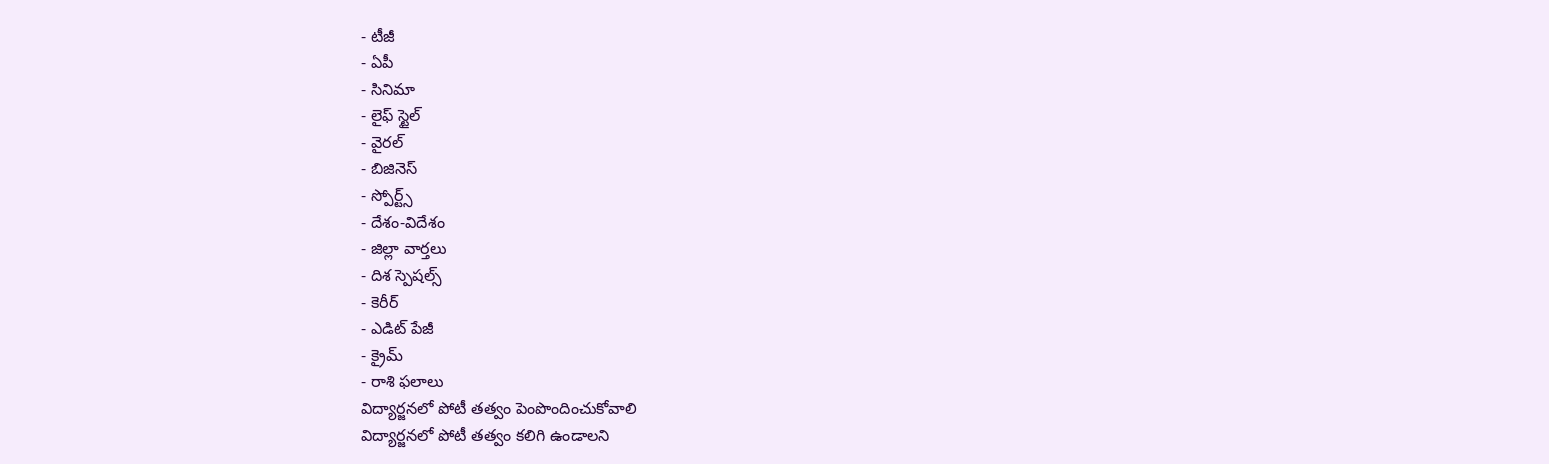- టీజీ
- ఏపీ
- సినిమా
- లైఫ్ స్టైల్
- వైరల్
- బిజినెస్
- స్పోర్ట్స్
- దేశం-విదేశం
- జిల్లా వార్తలు
- దిశ స్పెషల్స్
- కెరీర్
- ఎడిట్ పేజీ
- క్రైమ్
- రాశి ఫలాలు
విద్యార్జనలో పోటీ తత్వం పెంపొందించుకోవాలి
విద్యార్జనలో పోటీ తత్వం కలిగి ఉండాలని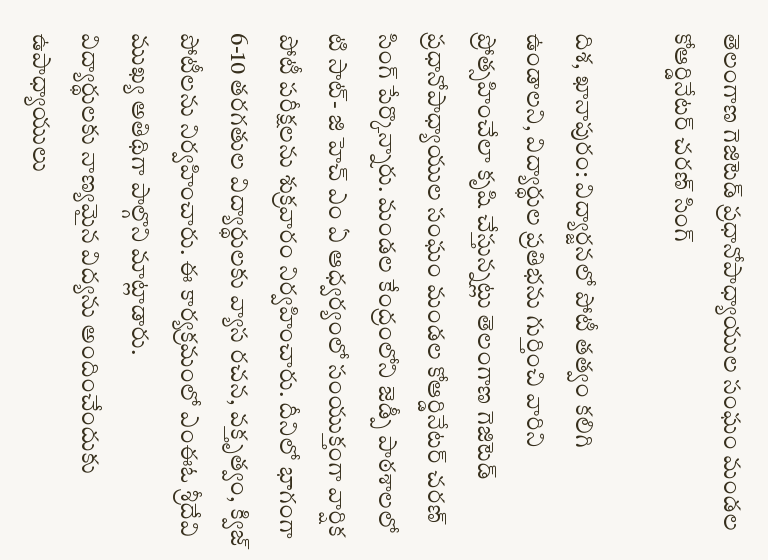తెలంగాణ గెజిటెడ్ ప్రధానోపాధ్యాయుల సంఘం మండల కోఆర్డినేటర్ చరణ్ సింగ్

దిశ, ఖానాపురం: విద్యార్జనలో పోటీ తత్వం కలిగి ఉండాలని, విద్యార్థుల ప్రతిభను గుర్తించి వారిని ప్రోత్సహించేలా కృషి చేస్తున్నట్లు తెలంగాణ గెజిటెడ్ ప్రధానోపాధ్యాయుల సంఘం మండల కోఆర్డినేటర్ చరణ్ సింగ్ పేర్కొన్నారు. మండల కేంద్రంలోని జెడ్పీ పాఠశాలలో టి సాట్- జి హెచ్ ఎం ఏ ఆధ్వర్యంలో సంయుక్తంగా వార్షిక పోటీ పరీక్షలను శుక్రవారం నిర్వహించారు. దీనిలో భాగంగా 6-10 తరగతుల విద్యార్థులకు వ్యాస రచన, వక్తృత్వం, క్విజ్ పోటీలను నిర్వహించారు. ఈ కార్యక్రమంలో ఎంఈఓ శ్రీదేవి ముఖ్య అతిథిగా పాల్గొని మాట్లాడారు.
విద్యార్థులకు నాణ్యమైన విద్యను అందించేందుకు ఉపాధ్యాయులు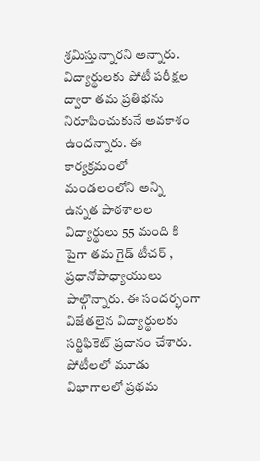శ్రమిస్తున్నారని అన్నారు. విద్యార్థులకు పోటీ పరీక్షల ద్వారా తమ ప్రతిభను నిరూపించుకునే అవకాశం ఉందన్నారు. ఈ కార్యక్రమంలో మండలంలోని అన్ని ఉన్నత పాఠశాలల విద్యార్థులు 55 మంది కి పైగా తమ గైడ్ టీచర్ , ప్రధానోపాధ్యాయులు పాల్గొన్నారు. ఈ సందర్భంగా విజేతలైన విద్యార్థులకు సర్టిఫికెట్ ప్రదానం చేశారు. పోటీలలో మూడు విభాగాలలో ప్రథమ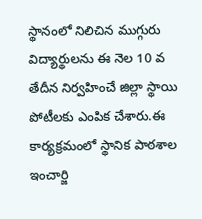స్థానంలో నిలిచిన ముగ్గురు విద్యార్థులను ఈ నెల 10 వ తేదీన నిర్వహించే జిల్లా స్థాయి పోటీలకు ఎంపిక చేశారు.ఈ కార్యక్రమంలో స్థానిక పాఠశాల ఇంచార్జి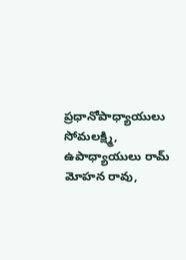ప్రధానోపాధ్యాయులు సోమలక్ష్మి, ఉపాధ్యాయులు రామ్ మోహన రావు,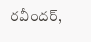రవీందర్,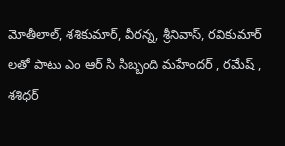మోతీలాల్, శశికుమార్, వీరన్న, శ్రీనివాస్, రవికుమార్ లతో పాటు ఎం ఆర్ సి సిబ్బంది మహేందర్ , రమేష్ , శశిధర్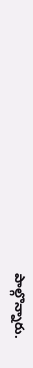పాల్గొన్నారు.